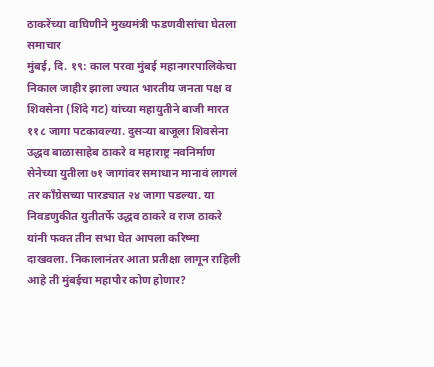ठाकरेंच्या वाघिणीने मुख्यमंत्री फडणवीसांचा घेतला समाचार
मुंबई, दि. १९: काल परवा मुंबई महानगरपालिकेचा निकाल जाहीर झाला ज्यात भारतीय जनता पक्ष व शिवसेना (शिंदे गट) यांच्या महायुतीने बाजी मारत ११८ जागा पटकावल्या. दुसऱ्या बाजूला शिवसेना उद्धव बाळासाहेब ठाकरे व महाराष्ट्र नवनिर्माण सेनेच्या युतीला ७१ जागांवर समाधान मानावं लागलं तर कॉंग्रेसच्या पारड्यात २४ जागा पडल्या. या निवडणुकीत युतीतर्फे उद्धव ठाकरे व राज ठाकरे यांनी फक्त तीन सभा घेत आपला करिष्मा दाखवला. निकालानंतर आता प्रतीक्षा लागून राहिली आहे ती मुंबईचा महापौर कोण होणार?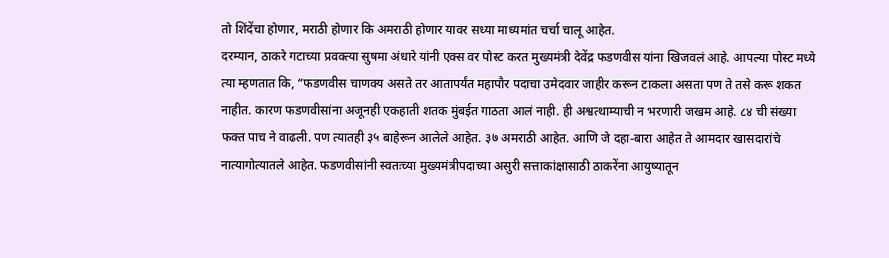तो शिंदेंचा होणार, मराठी होणार कि अमराठी होणार यावर सध्या माध्यमांत चर्चा चालू आहेत.
दरम्यान, ठाकरे गटाच्या प्रवक्त्या सुषमा अंधारे यांनी एक्स वर पोस्ट करत मुख्यमंत्री देवेंद्र फडणवीस यांना खिजवलं आहे. आपल्या पोस्ट मध्ये त्या म्हणतात कि, “फडणवीस चाणक्य असते तर आतापर्यंत महापौर पदाचा उमेदवार जाहीर करून टाकला असता पण ते तसे करू शकत नाहीत. कारण फडणवीसांना अजूनही एकहाती शतक मुंबईत गाठता आलं नाही. ही अश्वत्थाम्याची न भरणारी जखम आहे. ८४ ची संख्या फक्त पाच ने वाढली. पण त्यातही ३५ बाहेरून आलेले आहेत. ३७ अमराठी आहेत. आणि जे दहा-बारा आहेत ते आमदार खासदारांचे नात्यागोत्यातले आहेत. फडणवीसांनी स्वतःच्या मुख्यमंत्रीपदाच्या असुरी सत्ताकांक्षासाठी ठाकरेंना आयुष्यातून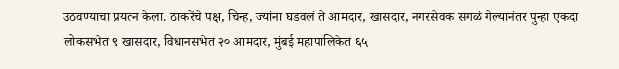उठवण्याचा प्रयत्न केला. ठाकरेंचे पक्ष, चिन्ह, ज्यांना घडवलं ते आमदार, खासदार, नगरसेवक सगळं गेल्यानंतर पुन्हा एकदा लोकसभेत ९ खासदार, विधानसभेत २० आमदार, मुंबई महापालिकेत ६५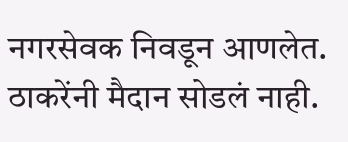नगरसेवक निवडून आणलेत. ठाकरेंनी मैदान सोडलं नाही.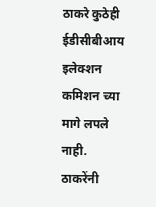ठाकरे कुठेही ईडीसीबीआय इलेक्शन कमिशन च्या मागे लपले नाही. ठाकरेंनी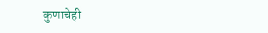कुणाचेही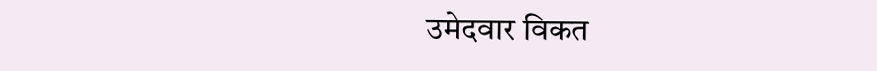उमेदवार विकत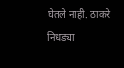घेतले नाही. ठाकरे निधड्या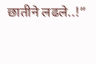छातीने लढले..!”